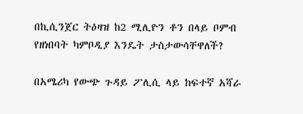በኪሲንጀር ትዕዛዝ ከ2 ሚሊዮን ቶን በላይ ቦምብ የዘነበባት ካምቦዲያ እንዴት ታስታውሳቸዋለች?

በአሜሪካ የውጭ ጉዳይ ፖሊሲ ላይ ከፍተኛ አሻራ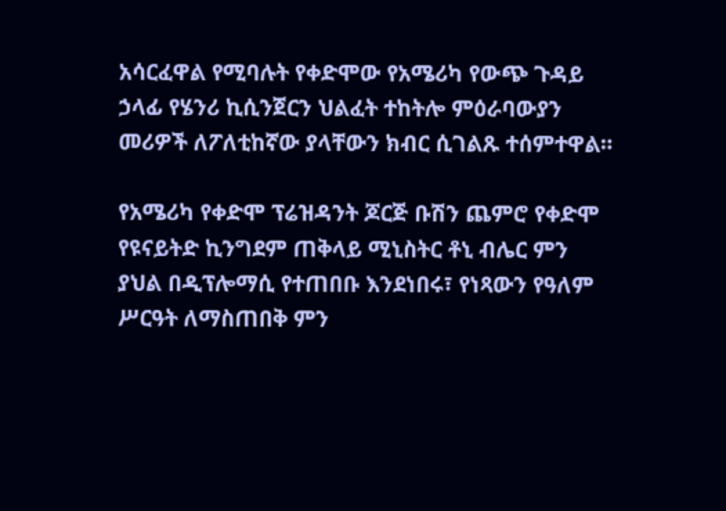አሳርፈዋል የሚባሉት የቀድሞው የአሜሪካ የውጭ ጉዳይ ኃላፊ የሄንሪ ኪሲንጀርን ህልፈት ተከትሎ ምዕራባውያን መሪዎች ለፖለቲከኛው ያላቸውን ክብር ሲገልጹ ተሰምተዋል።

የአሜሪካ የቀድሞ ፕሬዝዳንት ጆርጅ ቡሽን ጨምሮ የቀድሞ የዩናይትድ ኪንግደም ጠቅላይ ሚኒስትር ቶኒ ብሌር ምን ያህል በዲፕሎማሲ የተጠበቡ እንደነበሩ፣ የነጻውን የዓለም ሥርዓት ለማስጠበቅ ምን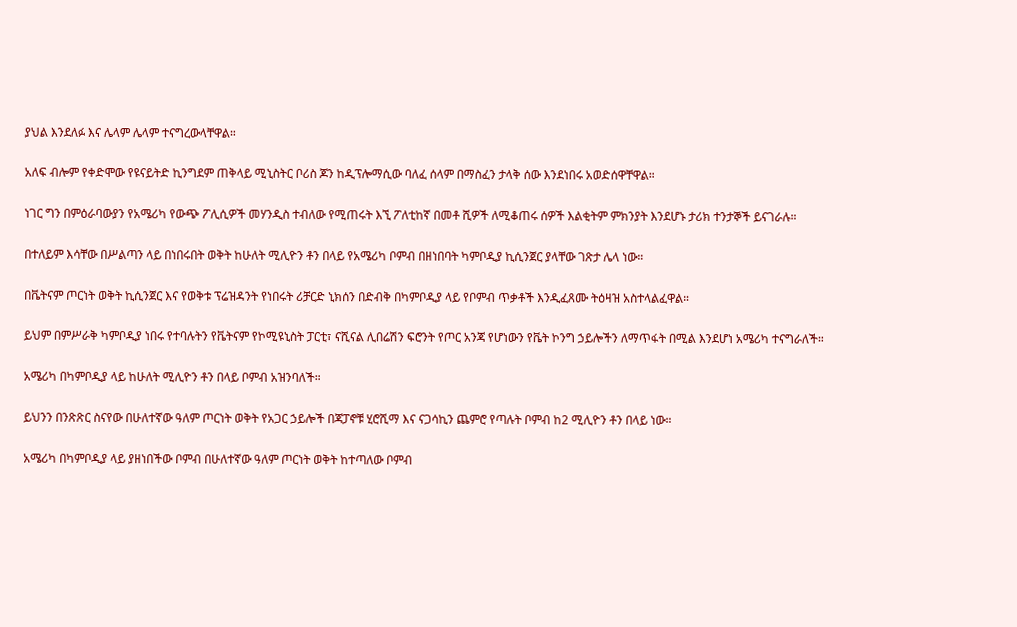ያህል እንደለፉ እና ሌላም ሌላም ተናግረውላቸዋል።

አለፍ ብሎም የቀድሞው የዩናይትድ ኪንግደም ጠቅላይ ሚኒስትር ቦሪስ ጆን ከዲፕሎማሲው ባለፈ ሰላም በማስፈን ታላቅ ሰው እንደነበሩ አወድሰዋቸዋል።

ነገር ግን በምዕራባውያን የአሜሪካ የውጭ ፖሊሲዎች መሃንዲስ ተብለው የሚጠሩት እኚ ፖለቲከኛ በመቶ ሺዎች ለሚቆጠሩ ሰዎች እልቂትም ምክንያት እንደሆኑ ታሪክ ተንታኞች ይናገራሉ።

በተለይም እሳቸው በሥልጣን ላይ በነበሩበት ወቅት ከሁለት ሚሊዮን ቶን በላይ የአሜሪካ ቦምብ በዘነበባት ካምቦዲያ ኪሲንጀር ያላቸው ገጽታ ሌላ ነው።

በቬትናም ጦርነት ወቅት ኪሲንጀር እና የወቅቱ ፕሬዝዳንት የነበሩት ሪቻርድ ኒክሰን በድብቅ በካምቦዲያ ላይ የቦምብ ጥቃቶች እንዲፈጸሙ ትዕዛዝ አስተላልፈዋል።

ይህም በምሥራቅ ካምቦዲያ ነበሩ የተባሉትን የቬትናም የኮሚዩኒስት ፓርቲ፣ ናሺናል ሊበሬሽን ፍሮንት የጦር አንጃ የሆነውን የቬት ኮንግ ኃይሎችን ለማጥፋት በሚል እንደሆነ አሜሪካ ተናግራለች።

አሜሪካ በካምቦዲያ ላይ ከሁለት ሚሊዮን ቶን በላይ ቦምብ አዝንባለች።

ይህንን በንጽጽር ስናየው በሁለተኛው ዓለም ጦርነት ወቅት የአጋር ኃይሎች በጃፓኖቹ ሂሮሺማ እና ናጋሳኪን ጨምሮ የጣሉት ቦምብ ከ2 ሚሊዮን ቶን በላይ ነው።

አሜሪካ በካምቦዲያ ላይ ያዘነበችው ቦምብ በሁለተኛው ዓለም ጦርነት ወቅት ከተጣለው ቦምብ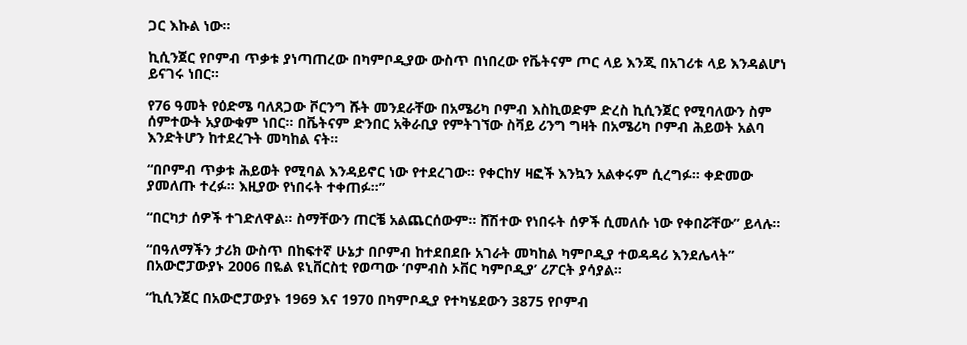ጋር እኩል ነው።

ኪሲንጀር የቦምብ ጥቃቱ ያነጣጠረው በካምቦዲያው ውስጥ በነበረው የቬትናም ጦር ላይ እንጂ በአገሪቱ ላይ እንዳልሆነ ይናገሩ ነበር።

የ76 ዓመት የዕድሜ ባለጸጋው ቮርንግ ሹት መንደራቸው በአሜሪካ ቦምብ እስኪወድም ድረስ ኪሲንጀር የሚባለውን ስም ሰምተውት አያውቁም ነበር። በቬትናም ድንበር አቅራቢያ የምትገኘው ስቫይ ሪንግ ግዛት በአሜሪካ ቦምብ ሕይወት አልባ እንድትሆን ከተደረጉት መካከል ናት።

“በቦምብ ጥቃቱ ሕይወት የሚባል እንዳይኖር ነው የተደረገው። የቀርከሃ ዛፎች እንኳን አልቀሩም ሲረግፉ። ቀድመው ያመለጡ ተረፉ። እዚያው የነበሩት ተቀጠፉ።”

“በርካታ ሰዎች ተገድለዋል። ስማቸውን ጠርቼ አልጨርሰውም። ሸሽተው የነበሩት ሰዎች ሲመለሱ ነው የቀበሯቸው” ይላሉ።

“በዓለማችን ታሪክ ውስጥ በከፍተኛ ሁኔታ በቦምብ ከተደበደቡ አገራት መካከል ካምቦዲያ ተወዳዳሪ እንደሌላት” በአውሮፓውያኑ 2006 በዬል ዩኒቨርስቲ የወጣው ‘ቦምብስ ኦቨር ካምቦዲያ’ ሪፖርት ያሳያል።

“ኪሲንጀር በአውሮፓውያኑ 1969 እና 1970 በካምቦዲያ የተካሄደውን 3875 የቦምብ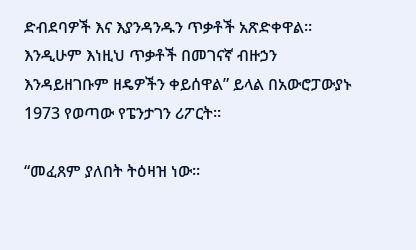ድብደባዎች እና እያንዳንዱን ጥቃቶች አጽድቀዋል። እንዲሁም እነዚህ ጥቃቶች በመገናኛ ብዙኃን እንዳይዘገቡም ዘዴዎችን ቀይሰዋል” ይላል በአውሮፓውያኑ 1973 የወጣው የፔንታገን ሪፖርት።

“መፈጸም ያለበት ትዕዛዝ ነው።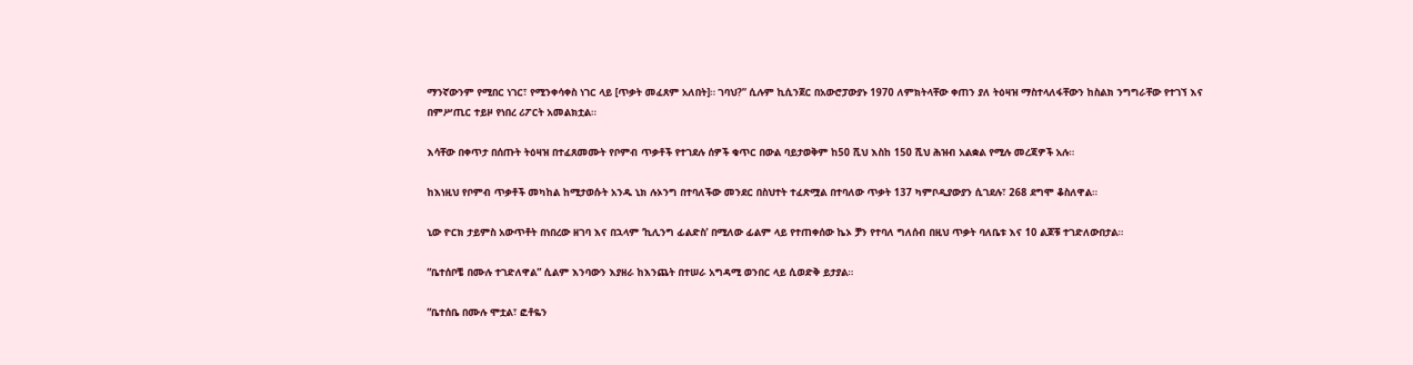ማንኛውንም የሚበር ነገር፣ የሚንቀሳቀስ ነገር ላይ [ጥቃት መፈጸም አለበት]። ገባህ?” ሲሉም ኪሲንጀር በአውሮፓውያኑ 1970 ለምክትላቸው ቀጠን ያለ ትዕዛዝ ማስተላለፋቸውን ከስልክ ንግግራቸው የተገኘ እና በምሥጢር ተይዞ የነበረ ሪፖርት አመልክቷል።

እሳቸው በቀጥታ በሰጡት ትዕዛዝ በተፈጸመሙት የቦምብ ጥቃቶች የተገደሉ ሰዎች ቁጥር በውል ባይታወቅም ከ50 ሺህ እስከ 150 ሺህ ሕዝብ አልቋል የሚሉ መረጃዎች አሉ።

ከእነዚህ የቦምብ ጥቃቶች መካከል ከሚታወሱት አንዱ ኒክ ሉኦንግ በተባለችው መንደር በስህተት ተፈጽሟል በተባለው ጥቃት 137 ካምቦዲያውያን ሲገደሉ፣ 268 ደግሞ ቆስለዋል።

ኒው ዮርክ ታይምስ አውጥቶት በነበረው ዘገባ እና በኋላም ‘ኪሊንግ ፊልድስ’ በሚለው ፊልም ላይ የተጠቀሰው ኬኦ ቻን የተባለ ግለሰብ በዚህ ጥቃት ባለቤቱ እና 10 ልጆቹ ተገድለውበታል።

“ቤተሰቦቼ በሙሉ ተገድለዋል” ሲልም እንባውን እያዘራ ከእንጨት በተሠራ አግዳሚ ወንበር ላይ ሲወድቅ ይታያል።

“ቤተሰቤ በሙሉ ሞቷል፣ ፎቶዬን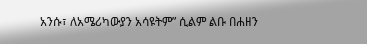አንሱ፣ ለአሜሪካውያን አሳዩትም” ሲልም ልቡ በሐዘን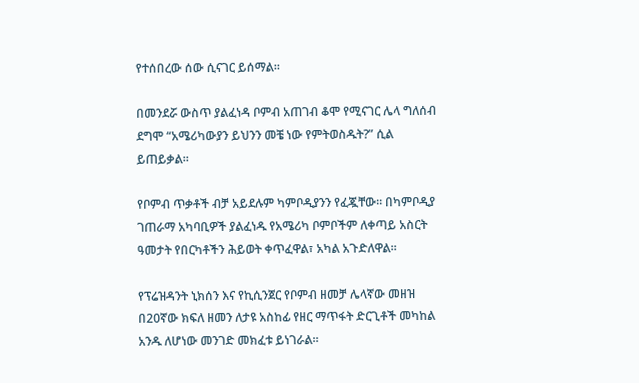የተሰበረው ሰው ሲናገር ይሰማል።

በመንደሯ ውስጥ ያልፈነዳ ቦምብ አጠገብ ቆሞ የሚናገር ሌላ ግለሰብ ደግሞ “አሜሪካውያን ይህንን መቼ ነው የምትወስዱት?” ሲል ይጠይቃል።

የቦምብ ጥቃቶች ብቻ አይደሉም ካምቦዲያንን የፈጇቸው። በካምቦዲያ ገጠራማ አካባቢዎች ያልፈነዱ የአሜሪካ ቦምቦችም ለቀጣይ አስርት ዓመታት የበርካቶችን ሕይወት ቀጥፈዋል፣ አካል አጉድለዋል።

የፕሬዝዳንት ኒክሰን እና የኪሲንጀር የቦምብ ዘመቻ ሌላኛው መዘዝ በ20ኛው ክፍለ ዘመን ለታዩ አስከፊ የዘር ማጥፋት ድርጊቶች መካከል አንዱ ለሆነው መንገድ መክፈቱ ይነገራል።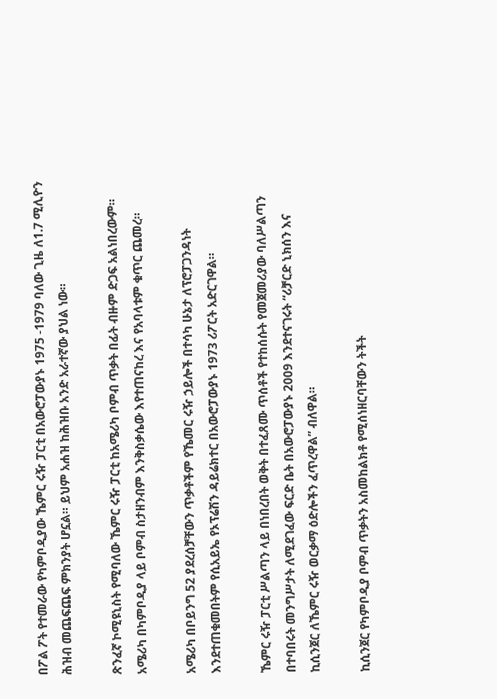በፖል ፖት የተመራው የካምቦዲያው ኼምር ሩዥ ፓርቲ በአውሮፓውያኑ 1975 -1979 ባለው ጊዜ ለ1.7 ሚሊዮን ሕዝብ መጨፍጨፍ ምክንያት ሆኗል። ይህም አሐዝ ከሕዝቡ አንድ አራተኛው ያህል ነው።

ጽንፈኛ ኮሚዩኒስት የሚባለው ኼምር ሩዥ ፓርቲ ከአሜሪካ ቦምብ ጥቃት በፊት ብዙም ድጋፍ አልነበረውም። አሜሪካ በካምቦዲያ ላይ ቦምብ ስታዘንብም እንቅስቃሴው እየተጠናከረ እና የአባላቱም ቁጥር ጨመረ።

አሜሪካ በቦይንግ 52 ያደረሰቻቸውን ጥቃቶችም የኼመር ሩዥ ኃይሎች በተሳካ ሁኔታ ለፕሮፓጋንዳነት እንደተጠቁመበትም የሲአይኤ የኦፕሬሽን ዳይሬክተር በአውሮፓውያኑ 1973 ሪፖርት አድርገዋል።

ኼምር ሩዥ ፓርቲ ሥልጣን ላይ በነበረበት ወቅት በተፈጸሙ ጥሰቶች የተከሰሱት የመጀመሪያው ባለሥልጣን በተባበሩት መንግሥታት ለሚደገፈው ፍርድ ቤት በአውሮፓውያኑ 2009 እንደተናገሩት “ሪቻርድ ኒክሰን እና ኪሲንጀር ለኼምር ሩዥ ወርቃማ ዕድሎችን ፈጥረዋል” ብለዋል።

ኪሲንጀር የካምቦዲያ ቦምብ ጥቃትን አስመከልክቶ የሚሰነዘርባቸውን ትችት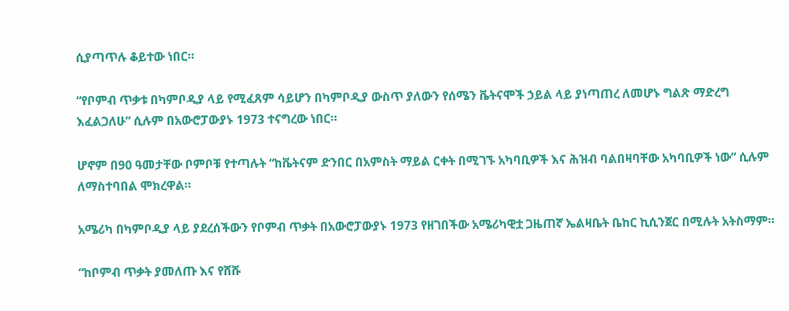ሲያጣጥሉ ቆይተው ነበር።

“የቦምብ ጥቃቱ በካምቦዲያ ላይ የሚፈጸም ሳይሆን በካምቦዲያ ውስጥ ያለውን የሰሜን ቬትናሞች ኃይል ላይ ያነጣጠረ ለመሆኑ ግልጽ ማድረግ እፈልጋለሁ” ሲሉም በአውሮፓውያኑ 1973 ተናግረው ነበር።

ሆኖም በ90 ዓመታቸው ቦምቦቹ የተጣሉት “ከቬትናም ድንበር በአምስት ማይል ርቀት በሚገኙ አካባቢዎች እና ሕዝብ ባልበዛባቸው አካባቢዎች ነው” ሲሉም ለማስተባበል ሞክረዋል።

አሜሪካ በካምቦዲያ ላይ ያደረሰችውን የቦምብ ጥቃት በአውሮፓውያኑ 1973 የዘገበችው አሜሪካዊቷ ጋዜጠኛ ኤልዛቤት ቤከር ኪሲንጀር በሚሉት አትስማም።

“ከቦምብ ጥቃት ያመለጡ እና የሸሹ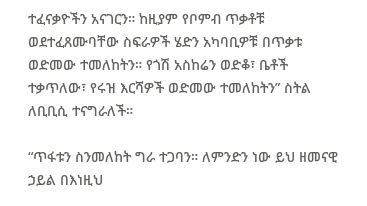ተፈናቃዮችን አናገርን። ከዚያም የቦምብ ጥቃቶቹ ወደተፈጸሙባቸው ስፍራዎች ሄድን አካባቢዎቹ በጥቃቱ ወድመው ተመለከትን። የጎሽ አስከሬን ወድቆ፣ ቤቶች ተቃጥለው፣ የሩዝ እርሻዎች ወድመው ተመለከትን” ስትል ለቢቢሲ ተናግራለች።

“ጥፋቱን ስንመለከት ግራ ተጋባን። ለምንድን ነው ይህ ዘመናዊ ኃይል በእነዚህ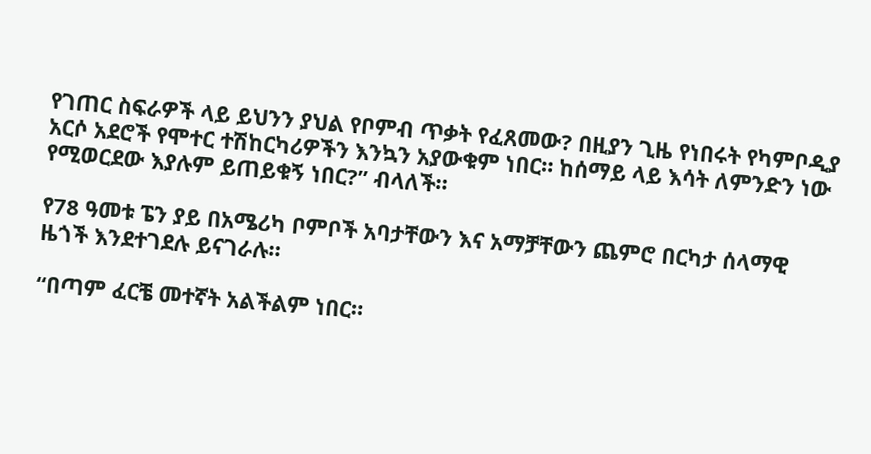የገጠር ስፍራዎች ላይ ይህንን ያህል የቦምብ ጥቃት የፈጸመው? በዚያን ጊዜ የነበሩት የካምቦዲያ አርሶ አደሮች የሞተር ተሽከርካሪዎችን እንኳን አያውቁም ነበር። ከሰማይ ላይ እሳት ለምንድን ነው የሚወርደው እያሉም ይጠይቁኝ ነበር?” ብላለች።

የ78 ዓመቱ ፔን ያይ በአሜሪካ ቦምቦች አባታቸውን እና አማቻቸውን ጨምሮ በርካታ ሰላማዊ ዜጎች እንደተገደሉ ይናገራሉ።

“በጣም ፈርቼ መተኛት አልችልም ነበር።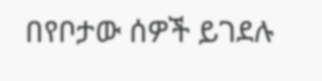በየቦታው ሰዎች ይገደሉ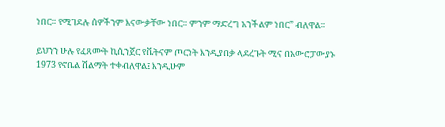ነበር። የሚገደሉ ሰዎችንም እናውቃቸው ነበር። ምንም ማድረግ አንችልም ነበር” ብለዋል።

ይህንን ሁሉ የፈጸሙት ኪሲንጀር የቬትናም ጦርነት እንዲያበቃ ላደረጉት ሚና በአውሮፓውያኑ 1973 የኖቤል ሽልማት ተቀብለዋል፤ እንዲሁም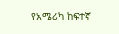የአሜሪካ ከፍተኛ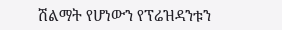ሽልማት የሆነውን የፕሬዝዳንቱን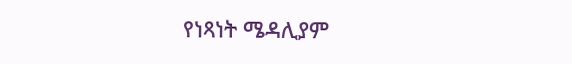የነጻነት ሜዳሊያም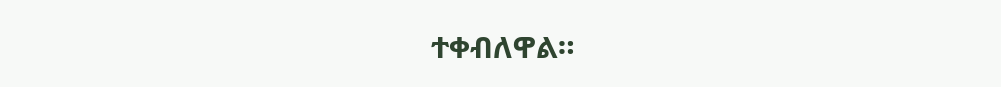ተቀብለዋል።